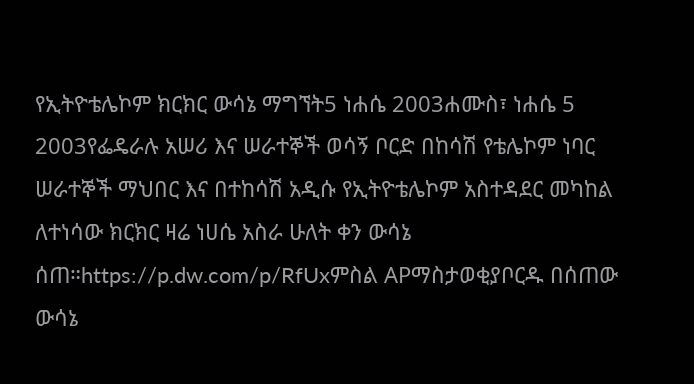የኢትዮቴሌኮም ክርክር ውሳኔ ማግኘት5 ነሐሴ 2003ሐሙስ፣ ነሐሴ 5 2003የፌዴራሉ አሠሪ እና ሠራተኞች ወሳኝ ቦርድ በከሳሽ የቴሌኮም ነባር ሠራተኞች ማህበር እና በተከሳሽ አዲሱ የኢትዮቴሌኮም አስተዳደር መካከል ለተነሳው ክርክር ዛሬ ነሀሴ አስራ ሁለት ቀን ውሳኔ ሰጠ።https://p.dw.com/p/RfUxምስል APማስታወቂያቦርዱ በሰጠው ውሳኔ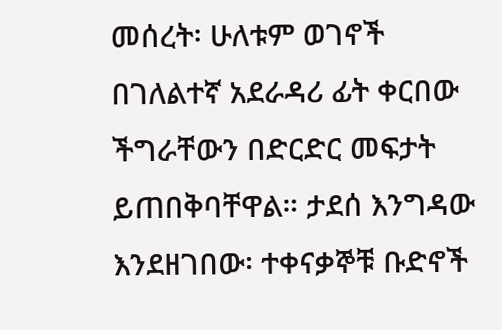መሰረት፡ ሁለቱም ወገኖች በገለልተኛ አደራዳሪ ፊት ቀርበው ችግራቸውን በድርድር መፍታት ይጠበቅባቸዋል። ታደሰ እንግዳው እንደዘገበው፡ ተቀናቃኞቹ ቡድኖች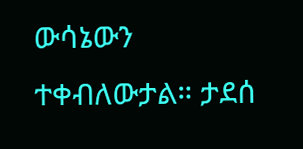ውሳኔውን ተቀብለውታል። ታደሰ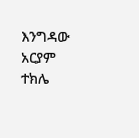እንግዳው አርያም ተክሌ